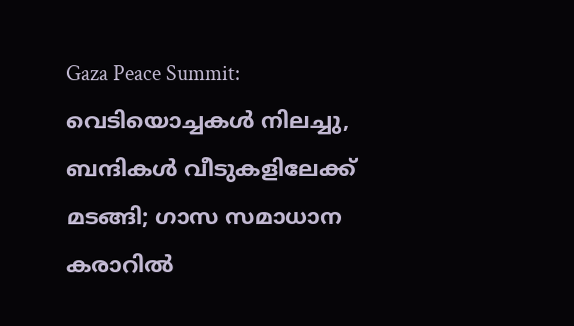Gaza Peace Summit: വെടിയൊച്ചകള്‍ നിലച്ചു, ബന്ദികള്‍ വീടുകളിലേക്ക് മടങ്ങി; ഗാസ സമാധാന കരാറില്‍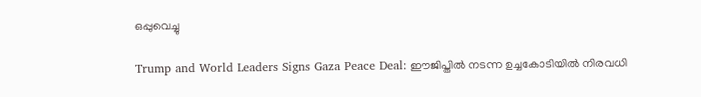ഒപ്പുവെച്ചു

Trump and World Leaders Signs Gaza Peace Deal: ഈജിപ്തില്‍ നടന്ന ഉച്ചകോടിയില്‍ നിരവധി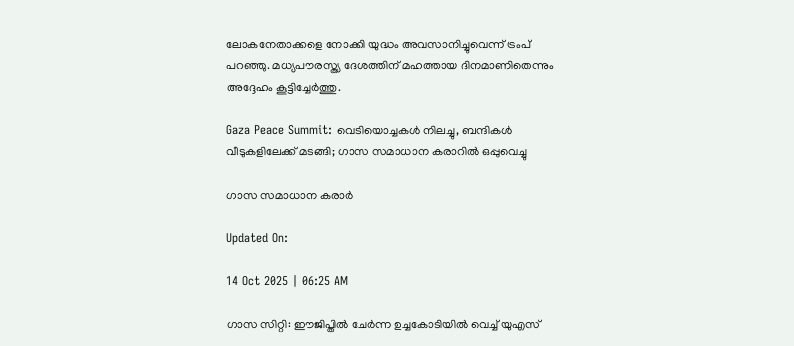ലോകനേതാക്കളെ നോക്കി യുദ്ധം അവസാനിച്ചുവെന്ന് ട്രംപ് പറഞ്ഞു. മധ്യപൗരസ്ത്യ ദേശത്തിന് മഹത്തായ ദിനമാണിതെന്നും അദ്ദേഹം കൂട്ടിച്ചേര്‍ത്തു.

Gaza Peace Summit: വെടിയൊച്ചകള്‍ നിലച്ചു, ബന്ദികള്‍ വീടുകളിലേക്ക് മടങ്ങി; ഗാസ സമാധാന കരാറില്‍ ഒപ്പുവെച്ചു

ഗാസ സമാധാന കരാര്‍

Updated On:

14 Oct 2025 | 06:25 AM

ഗാസ സിറ്റി: ഈജിപ്തില്‍ ചേര്‍ന്ന ഉച്ചകോടിയില്‍ വെച്ച് യുഎസ്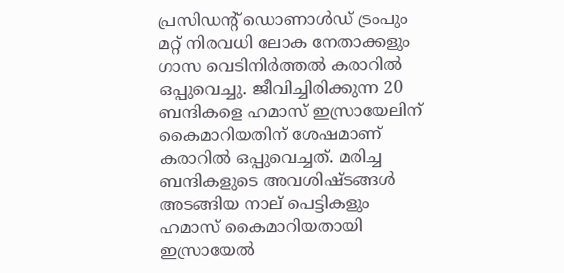പ്രസിഡന്റ് ഡൊണാള്‍ഡ് ട്രംപും മറ്റ് നിരവധി ലോക നേതാക്കളും ഗാസ വെടിനിര്‍ത്തല്‍ കരാറില്‍ ഒപ്പുവെച്ചു. ജീവിച്ചിരിക്കുന്ന 20 ബന്ദികളെ ഹമാസ് ഇസ്രായേലിന് കൈമാറിയതിന് ശേഷമാണ് കരാറില്‍ ഒപ്പുവെച്ചത്. മരിച്ച ബന്ദികളുടെ അവശിഷ്ടങ്ങള്‍ അടങ്ങിയ നാല് പെട്ടികളും ഹമാസ് കൈമാറിയതായി ഇസ്രായേല്‍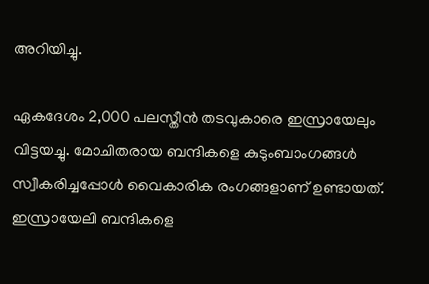അറിയിച്ചു.

ഏകദേശം 2,000 പലസ്തീന്‍ തടവുകാരെ ഇസ്രായേലും വിട്ടയച്ചു. മോചിതരായ ബന്ദികളെ കുടുംബാംഗങ്ങള്‍ സ്വീകരിച്ചപ്പോള്‍ വൈകാരിക രംഗങ്ങളാണ് ഉണ്ടായത്. ഇസ്രായേലി ബന്ദികളെ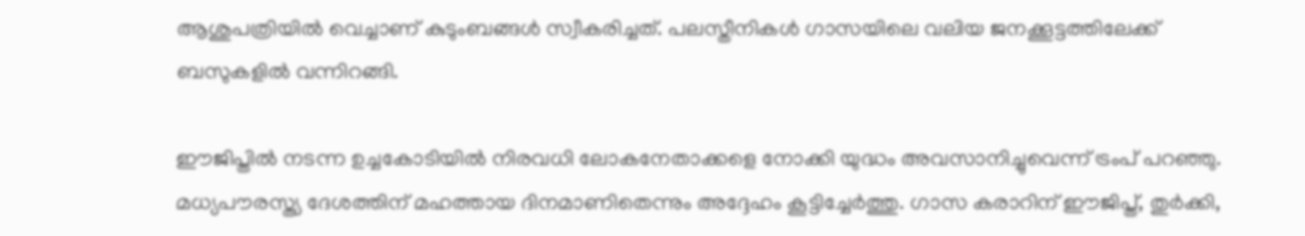ആശുപത്രിയില്‍ വെച്ചാണ് കുടുംബങ്ങള്‍ സ്വീകരിച്ചത്. പലസ്തീനികള്‍ ഗാസയിലെ വലിയ ജനക്കൂട്ടത്തിലേക്ക് ബസുകളില്‍ വന്നിറങ്ങി.

ഈജിപ്തില്‍ നടന്ന ഉച്ചകോടിയില്‍ നിരവധി ലോകനേതാക്കളെ നോക്കി യുദ്ധം അവസാനിച്ചുവെന്ന് ട്രംപ് പറഞ്ഞു. മധ്യപൗരസ്ത്യ ദേശത്തിന് മഹത്തായ ദിനമാണിതെന്നും അദ്ദേഹം കൂട്ടിച്ചേര്‍ത്തു. ഗാസ കരാറിന് ഈജിപ്ത്, തുര്‍ക്കി,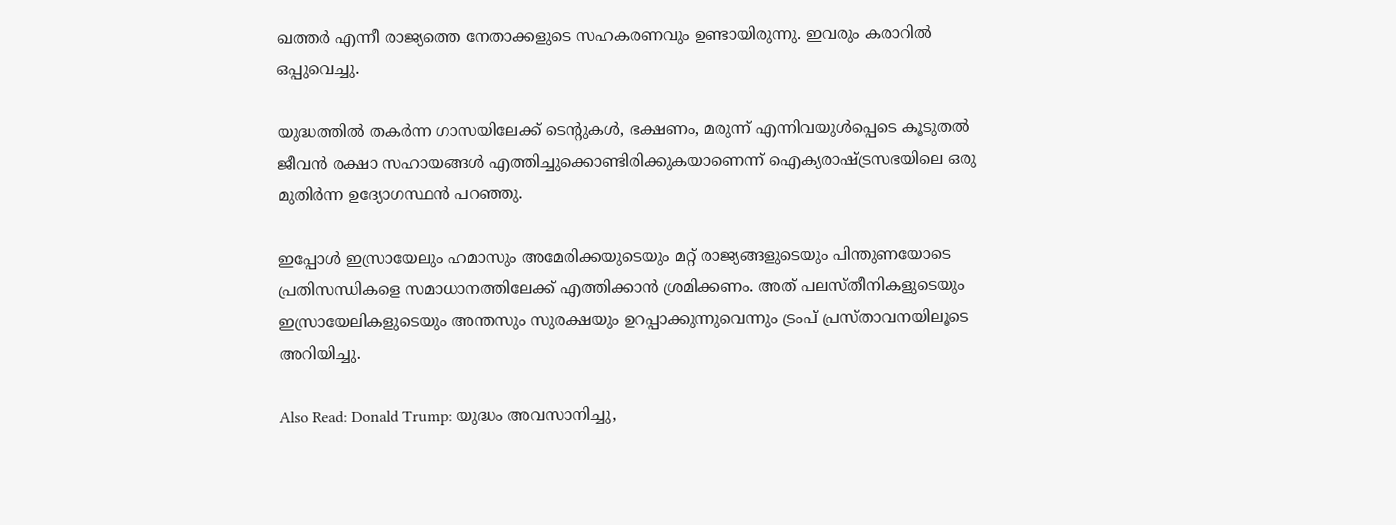ഖത്തര്‍ എന്നീ രാജ്യത്തെ നേതാക്കളുടെ സഹകരണവും ഉണ്ടായിരുന്നു. ഇവരും കരാറില്‍ ഒപ്പുവെച്ചു.

യുദ്ധത്തില്‍ തകര്‍ന്ന ഗാസയിലേക്ക് ടെന്റുകള്‍, ഭക്ഷണം, മരുന്ന് എന്നിവയുള്‍പ്പെടെ കൂടുതല്‍ ജീവന്‍ രക്ഷാ സഹായങ്ങള്‍ എത്തിച്ചുക്കൊണ്ടിരിക്കുകയാണെന്ന് ഐക്യരാഷ്ട്രസഭയിലെ ഒരു മുതിര്‍ന്ന ഉദ്യോഗസ്ഥന്‍ പറഞ്ഞു.

ഇപ്പോള്‍ ഇസ്രായേലും ഹമാസും അമേരിക്കയുടെയും മറ്റ് രാജ്യങ്ങളുടെയും പിന്തുണയോടെ പ്രതിസന്ധികളെ സമാധാനത്തിലേക്ക് എത്തിക്കാന്‍ ശ്രമിക്കണം. അത് പലസ്തീനികളുടെയും ഇസ്രായേലികളുടെയും അന്തസും സുരക്ഷയും ഉറപ്പാക്കുന്നുവെന്നും ട്രംപ് പ്രസ്താവനയിലൂടെ അറിയിച്ചു.

Also Read: Donald Trump: യുദ്ധം അവസാനിച്ചു,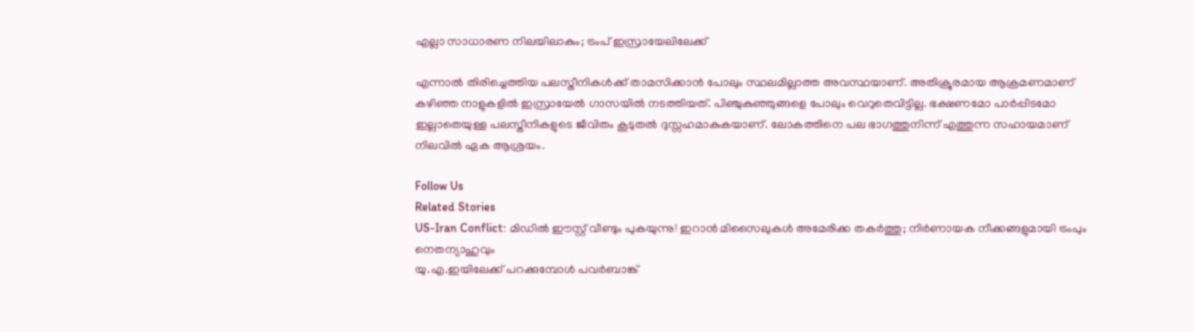എല്ലാ സാധാരണ നിലയിലാകും; ട്രംപ് ഇസ്രായേലിലേക്ക്

എന്നാല്‍ തിരിച്ചെത്തിയ പലസ്തീനികള്‍ക്ക് താമസിക്കാന്‍ പോലും സ്ഥലമില്ലാത്ത അവസ്ഥയാണ്. അതിക്രൂരമായ ആക്രമണമാണ് കഴിഞ്ഞ നാളുകളില്‍ ഇസ്രായേല്‍ ഗാസയില്‍ നടത്തിയത്. പിഞ്ചുകുഞ്ഞുങ്ങളെ പോലും വെറുതെവിട്ടില്ല. ഭക്ഷണമോ പാര്‍പ്പിടമോ ഇല്ലാതെയുള്ള പലസ്തീനികളുടെ ജീവിതം കൂടുതല്‍ ദുസ്സഹമാകുകയാണ്. ലോകത്തിനെ പല ഭാഗത്തുനിന്ന് എത്തുന്ന സഹായമാണ് നിലവില്‍ ഏക ആശ്രയം.

Follow Us
Related Stories
US-Iran Conflict: മിഡിൽ ഈസ്റ്റ് വീണ്ടും പുകയുന്നു! ഇറാൻ മിസൈലുകൾ അമേരിക്ക തകർത്തു; നിർണായക നീക്കങ്ങളുമായി ട്രംപും നെതന്യാഹുവും
യു.എ.ഇയിലേക്ക് പറക്കുമ്പോൾ പവർബാങ്ക്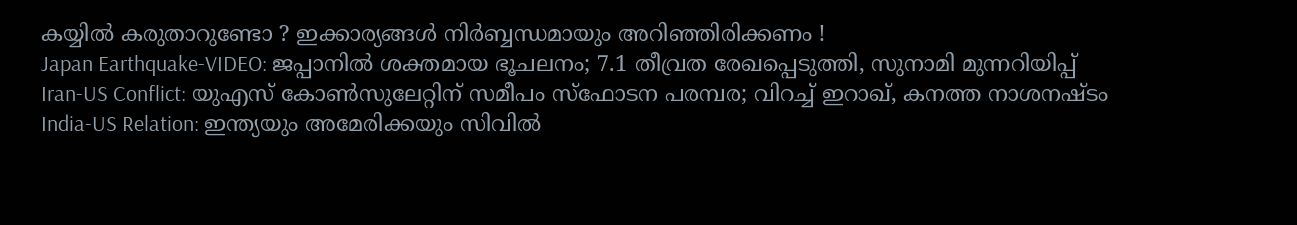കയ്യിൽ കരുതാറുണ്ടോ ? ഇക്കാര്യങ്ങൾ നിർബ്ബന്ധമായും അറിഞ്ഞിരിക്കണം !
Japan Earthquake-VIDEO: ജപ്പാനിൽ ശക്തമായ ഭൂചലനം; 7.1 തീവ്രത രേഖപ്പെടുത്തി, സുനാമി മുന്നറിയിപ്പ്
Iran-US Conflict: യുഎസ് കോണ്‍സുലേറ്റിന് സമീപം സ്‌ഫോടന പരമ്പര; വിറച്ച് ഇറാഖ്, കനത്ത നാശനഷ്ടം
India-US Relation: ഇന്ത്യയും അമേരിക്കയും സിവില്‍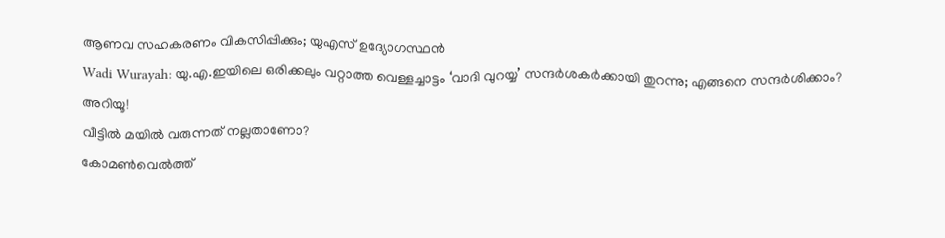ആണവ സഹകരണം വികസിപ്പിക്കും; യുഎസ് ഉദ്യോഗസ്ഥന്‍
Wadi Wurayah: യു.എ.ഇയിലെ ഒരിക്കലും വറ്റാത്ത വെള്ളച്ചാട്ടം ‘വാദി വുറയ്യ’ സന്ദർശകർക്കായി തുറന്നു; എങ്ങനെ സന്ദർശിക്കാം? അറിയൂ!
വീട്ടിൽ മയിൽ വരുന്നത് നല്ലതാണോ?
കോമൺവെൽത്ത്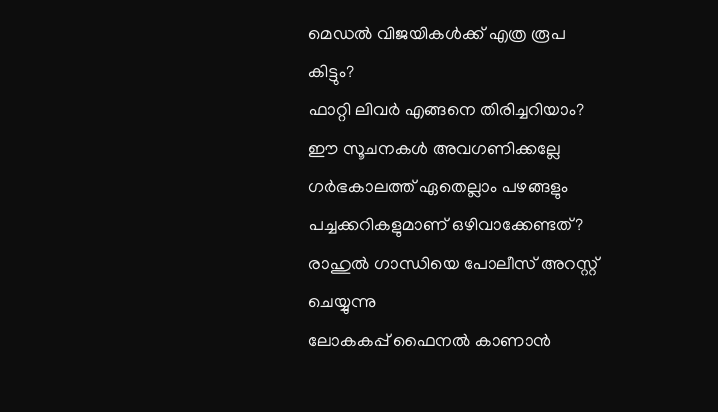മെഡൽ വിജയികൾക്ക് എത്ര രൂപ കിട്ടും?
ഫാറ്റി ലിവർ എങ്ങനെ തിരിച്ചറിയാം? ഈ സൂചനകൾ അവഗണിക്കല്ലേ
ഗർഭകാലത്ത് ഏതെല്ലാം പഴങ്ങളും പച്ചക്കറികളുമാണ് ഒഴിവാക്കേണ്ടത്?
രാഹുൽ ഗാന്ധിയെ പോലീസ് അറസ്റ്റ് ചെയ്യുന്നു
ലോകകപ്പ് ഫൈനൽ കാണാൻ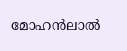മോഹൻലാൽ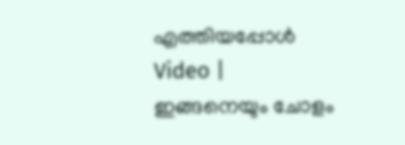എത്തിയപ്പോൾ
Video | ഇങ്ങനെയും ചോളം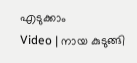എടുക്കാം
Video | നായ കുടുങ്ങി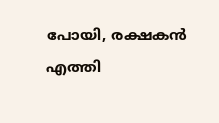പോയി, രക്ഷകൻ എത്തി